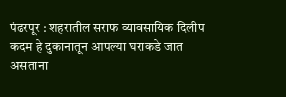पंढरपूर : शहरातील सराफ व्यावसायिक दिलीप कदम हे दुकानातून आपल्या घराकडे जात असताना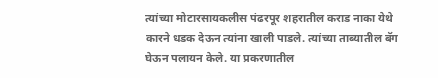त्यांच्या मोटारसायकलीस पंढरपूर शहरातील कराड नाका येथे कारने धडक देऊन त्यांना खाली पाडले. त्यांच्या ताब्यातील बॅग घेऊन पलायन केले. या प्रकरणातील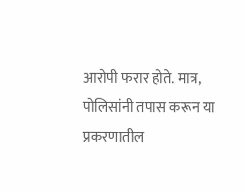आरोपी फरार होते. मात्र, पोलिसांनी तपास करून या प्रकरणातील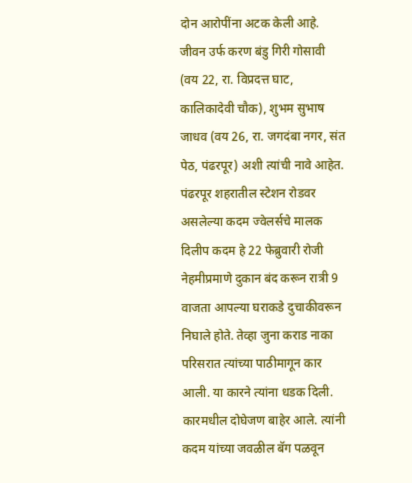दोन आरोपींना अटक केली आहे. जीवन उर्फ करण बंडु गिरी गोसावी (वय 22, रा. विप्रदत्त घाट, कालिकादेवी चौक), शुभम सुभाष जाधव (वय 26, रा. जगदंबा नगर, संत पेठ, पंढरपूर) अशी त्यांची नावे आहेत.
पंढरपूर शहरातील स्टेशन रोडवर असलेल्या कदम ज्वेलर्सचे मालक दिलीप कदम हे 22 फेब्रुवारी रोजी नेहमीप्रमाणे दुकान बंद करून रात्री 9 वाजता आपल्या घराकडे दुचाकीवरून निघाले होते. तेव्हा जुना कराड नाका परिसरात त्यांच्या पाठीमागून कार आली. या कारने त्यांना धडक दिली. कारमधील दोघेजण बाहेर आले. त्यांनी कदम यांच्या जवळील बॅग पळवून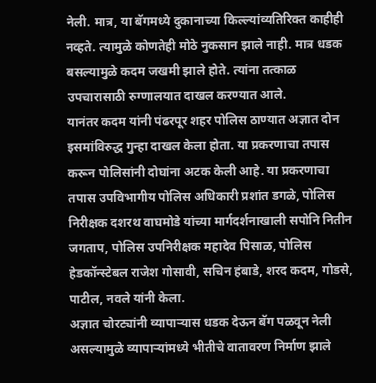नेली. मात्र, या बॅगमध्ये दुकानाच्या किल्ल्यांव्यतिरिक्त काहीही नव्हते. त्यामुळे कोणतेही मोठे नुकसान झाले नाही. मात्र धडक बसल्यामुळे कदम जखमी झाले होते. त्यांना तत्काळ उपचारासाठी रुग्णालयात दाखल करण्यात आले.
यानंतर कदम यांनी पंढरपूर शहर पोलिस ठाण्यात अज्ञात दोन इसमांविरुद्ध गुन्हा दाखल केला होता. या प्रकरणाचा तपास करून पोलिसांनी दोघांना अटक केली आहे. या प्रकरणाचा तपास उपविभागीय पोलिस अधिकारी प्रशांत डगळे, पोलिस निरीक्षक दशरथ वाघमोडे यांच्या मार्गदर्शनाखाली सपोनि नितीन जगताप, पोलिस उपनिरीक्षक महादेव पिसाळ, पोलिस हेडकॉन्स्टेबल राजेश गोसावी, सचिन हंबाडे, शरद कदम, गोडसे, पाटील, नवले यांनी केला.
अज्ञात चोरट्यांनी व्यापाऱ्यास धडक देऊन बॅग पळवून नेली असल्यामुळे व्यापाऱ्यांमध्ये भीतीचे वातावरण निर्माण झाले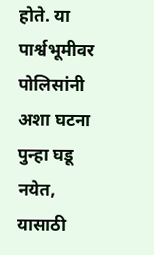होते. या पार्श्वभूमीवर पोलिसांनी अशा घटना पुन्हा घडू नयेत, यासाठी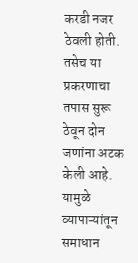करडी नजर ठेवली होती. तसेच या प्रकरणाचा तपास सुरू ठेवून दोन जणांना अटक केली आहे. यामुळे व्यापाऱ्यांतून समाधान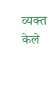व्यक्त केले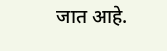जात आहे.